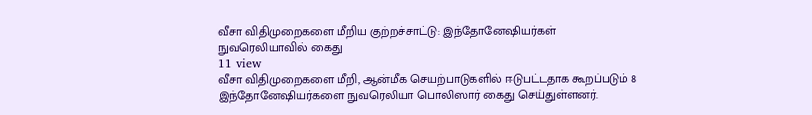வீசா விதிமுறைகளை மீறிய குற்றச்சாட்டு: இந்தோனேஷியர்கள் நுவரெலியாவில் கைது
11 view
வீசா விதிமுறைகளை மீறி, ஆன்மீக செயற்பாடுகளில் ஈடுபட்டதாக கூறப்படும் 8 இந்தோனேஷியர்களை நுவரெலியா பொலிஸார் கைது செய்துள்ளனர்.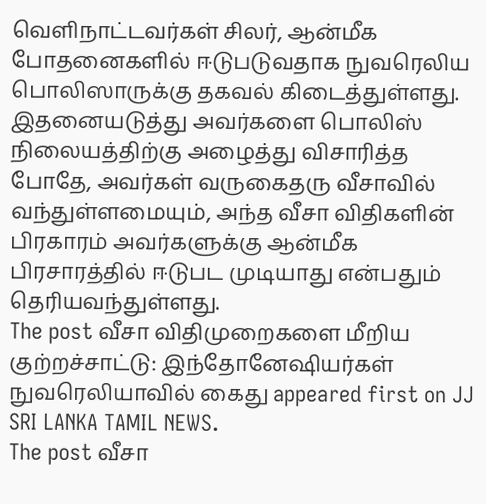வெளிநாட்டவர்கள் சிலர், ஆன்மீக போதனைகளில் ஈடுபடுவதாக நுவரெலிய பொலிஸாருக்கு தகவல் கிடைத்துள்ளது. இதனையடுத்து அவர்களை பொலிஸ் நிலையத்திற்கு அழைத்து விசாரித்த போதே, அவர்கள் வருகைதரு வீசாவில் வந்துள்ளமையும், அந்த வீசா விதிகளின் பிரகாரம் அவர்களுக்கு ஆன்மீக பிரசாரத்தில் ஈடுபட முடியாது என்பதும் தெரியவந்துள்ளது.
The post வீசா விதிமுறைகளை மீறிய குற்றச்சாட்டு: இந்தோனேஷியர்கள் நுவரெலியாவில் கைது appeared first on JJ SRI LANKA TAMIL NEWS.
The post வீசா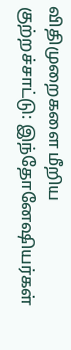விதிமுறைகளை மீறிய குற்றச்சாட்டு: இந்தோனேஷியர்கள்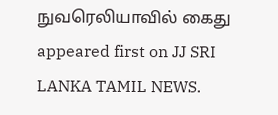நுவரெலியாவில் கைது appeared first on JJ SRI LANKA TAMIL NEWS.